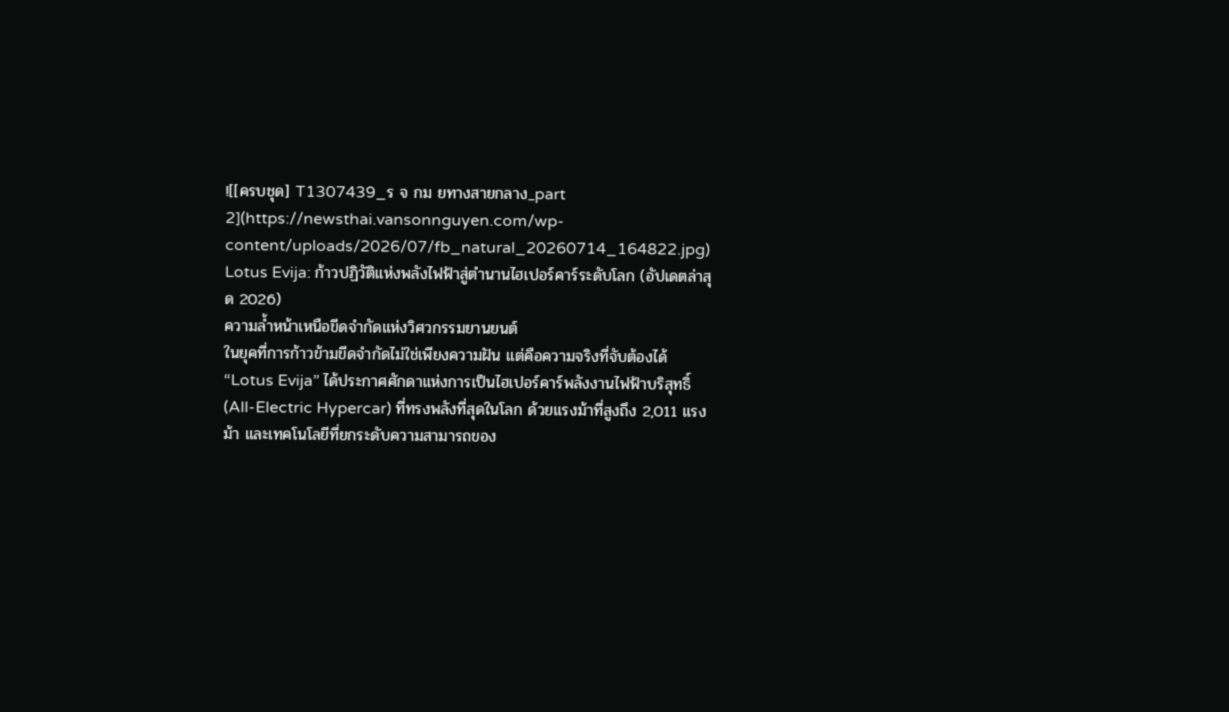![[ครบชุด] T1307439_ร จ กม ยทางสายกลาง_part 2](https://newsthai.vansonnguyen.com/wp-content/uploads/2026/07/fb_natural_20260714_164822.jpg)
Lotus Evija: ก้าวปฏิวัติแห่งพลังไฟฟ้าสู่ตำนานไฮเปอร์คาร์ระดับโลก (อัปเดตล่าสุด 2026)
ความล้ำหน้าเหนือขีดจำกัดแห่งวิศวกรรมยานยนต์
ในยุคที่การก้าวข้ามขีดจำกัดไม่ใช่เพียงความฝัน แต่คือความจริงที่จับต้องได้ “Lotus Evija” ได้ประกาศศักดาแห่งการเป็นไฮเปอร์คาร์พลังงานไฟฟ้าบริสุทธิ์ (All-Electric Hypercar) ที่ทรงพลังที่สุดในโลก ด้วยแรงม้าที่สูงถึง 2,011 แรงม้า และเทคโนโลยีที่ยกระดับความสามารถของ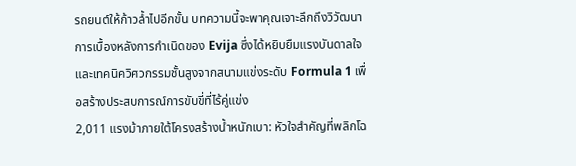รถยนต์ให้ก้าวล้ำไปอีกขั้น บทความนี้จะพาคุณเจาะลึกถึงวิวัฒนาการเบื้องหลังการกำเนิดของ Evija ซึ่งได้หยิบยืมแรงบันดาลใจและเทคนิควิศวกรรมชั้นสูงจากสนามแข่งระดับ Formula 1 เพื่อสร้างประสบการณ์การขับขี่ที่ไร้คู่แข่ง
2,011 แรงม้าภายใต้โครงสร้างน้ำหนักเบา: หัวใจสำคัญที่พลิกโฉ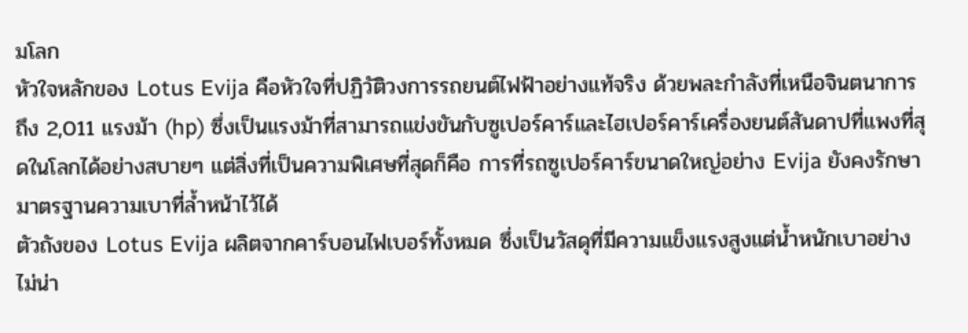มโลก
หัวใจหลักของ Lotus Evija คือหัวใจที่ปฏิวัติวงการรถยนต์ไฟฟ้าอย่างแท้จริง ด้วยพละกำลังที่เหนือจินตนาการถึง 2,011 แรงม้า (hp) ซึ่งเป็นแรงม้าที่สามารถแข่งขันกับซูเปอร์คาร์และไฮเปอร์คาร์เครื่องยนต์สันดาปที่แพงที่สุดในโลกได้อย่างสบายๆ แต่สิ่งที่เป็นความพิเศษที่สุดก็คือ การที่รถซูเปอร์คาร์ขนาดใหญ่อย่าง Evija ยังคงรักษามาตรฐานความเบาที่ล้ำหน้าไว้ได้
ตัวถังของ Lotus Evija ผลิตจากคาร์บอนไฟเบอร์ทั้งหมด ซึ่งเป็นวัสดุที่มีความแข็งแรงสูงแต่น้ำหนักเบาอย่างไม่น่า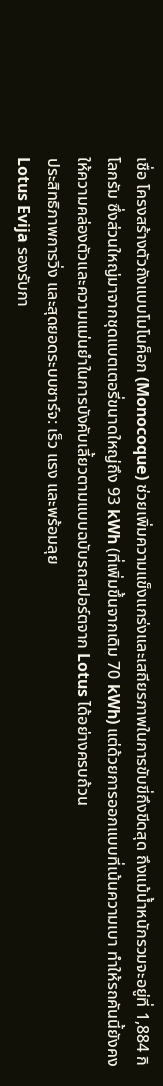เชื่อ โครงสร้างตัวถังแบบโมโนค็อก (Monocoque) ช่วยเพิ่มความแข็งแกร่งและเสถียรภาพในการขับขี่ถึงขีดสุด ถึงแม้น้ำหนักรวมจะอยู่ที่ 1,884 กิโลกรัม ซึ่งส่วนใหญ่มาจากชุดแบตเตอรี่ขนาดใหญ่ถึง 93 kWh (ที่เพิ่มขึ้นจากเดิม 70 kWh) แต่ด้วยการออกแบบที่เน้นความเบา ทำให้รถคันนี้ยังคงให้ความคล่องตัวและความแม่นยำในการบังคับเลี้ยวตามแบบฉบับรถสปอร์ตจาก Lotus ได้อย่างครบถ้วน
ประสิทธิภาพการวิ่ง และสุดยอดระบบชาร์จ: เร็ว แรง และพร้อมลุย
Lotus Evija รองรับกา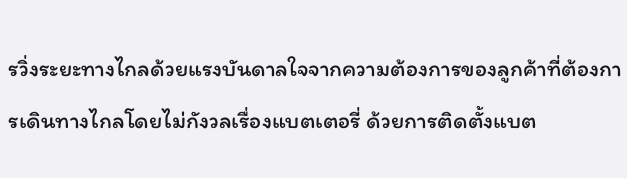รวิ่งระยะทางไกลด้วยแรงบันดาลใจจากความต้องการของลูกค้าที่ต้องการเดินทางไกลโดยไม่กังวลเรื่องแบตเตอรี่ ด้วยการติดตั้งแบต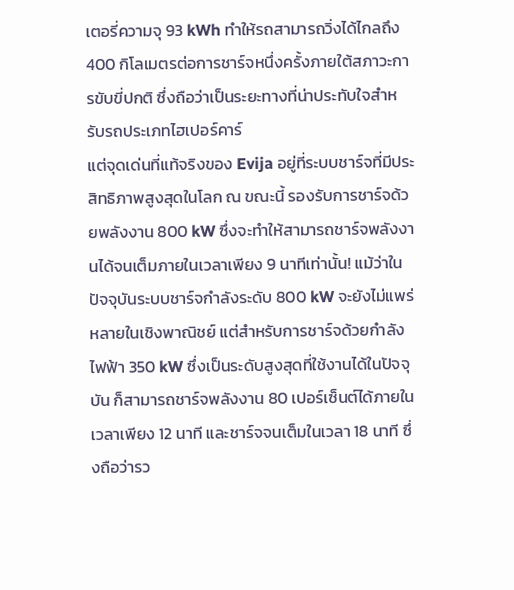เตอรี่ความจุ 93 kWh ทำให้รถสามารถวิ่งได้ไกลถึง 400 กิโลเมตรต่อการชาร์จหนึ่งครั้งภายใต้สภาวะการขับขี่ปกติ ซึ่งถือว่าเป็นระยะทางที่น่าประทับใจสำหรับรถประเภทไฮเปอร์คาร์
แต่จุดเด่นที่แท้จริงของ Evija อยู่ที่ระบบชาร์จที่มีประสิทธิภาพสูงสุดในโลก ณ ขณะนี้ รองรับการชาร์จด้วยพลังงาน 800 kW ซึ่งจะทำให้สามารถชาร์จพลังงานได้จนเต็มภายในเวลาเพียง 9 นาทีเท่านั้น! แม้ว่าในปัจจุบันระบบชาร์จกำลังระดับ 800 kW จะยังไม่แพร่หลายในเชิงพาณิชย์ แต่สำหรับการชาร์จด้วยกำลังไฟฟ้า 350 kW ซึ่งเป็นระดับสูงสุดที่ใช้งานได้ในปัจจุบัน ก็สามารถชาร์จพลังงาน 80 เปอร์เซ็นต์ได้ภายในเวลาเพียง 12 นาที และชาร์จจนเต็มในเวลา 18 นาที ซึ่งถือว่ารว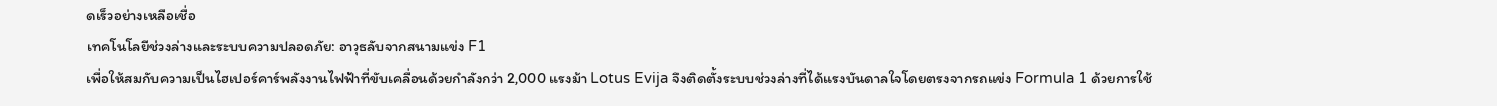ดเร็วอย่างเหลือเชื่อ
เทคโนโลยีช่วงล่างและระบบความปลอดภัย: อาวุธลับจากสนามแข่ง F1
เพื่อให้สมกับความเป็นไฮเปอร์คาร์พลังงานไฟฟ้าที่ขับเคลื่อนด้วยกำลังกว่า 2,000 แรงม้า Lotus Evija จึงติดตั้งระบบช่วงล่างที่ได้แรงบันดาลใจโดยตรงจากรถแข่ง Formula 1 ด้วยการใช้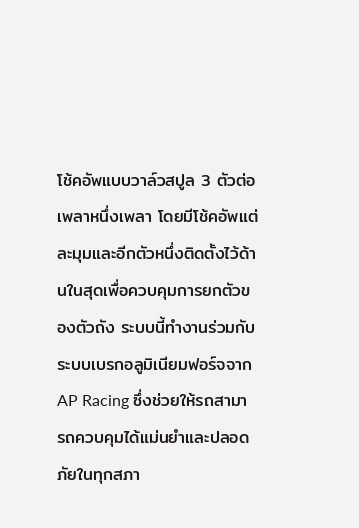โช้คอัพแบบวาล์วสปูล 3 ตัวต่อเพลาหนึ่งเพลา โดยมีโช้คอัพแต่ละมุมและอีกตัวหนึ่งติดตั้งไว้ด้านในสุดเพื่อควบคุมการยกตัวของตัวถัง ระบบนี้ทำงานร่วมกับระบบเบรกอลูมิเนียมฟอร์จจาก AP Racing ซึ่งช่วยให้รถสามารถควบคุมได้แม่นยำและปลอดภัยในทุกสภา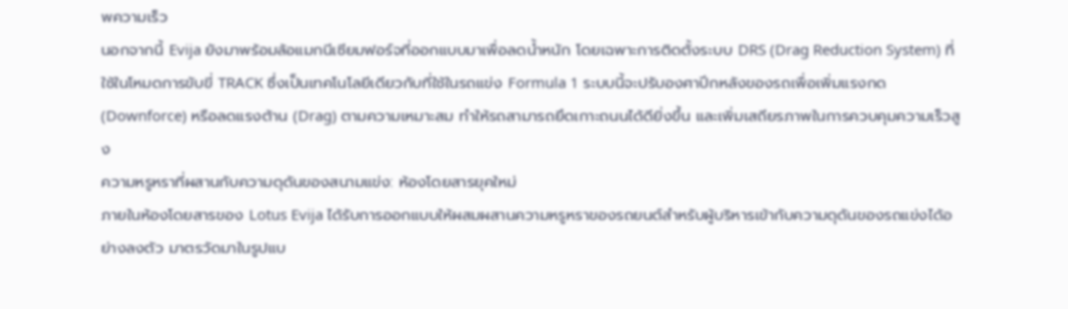พความเร็ว
นอกจากนี้ Evija ยังมาพร้อมล้อแมกนีเซียมฟอร์จที่ออกแบบมาเพื่อลดน้ำหนัก โดยเฉพาะการติดตั้งระบบ DRS (Drag Reduction System) ที่ใช้ในโหมดการขับขี่ TRACK ซึ่งเป็นเทคโนโลยีเดียวกับที่ใช้ในรถแข่ง Formula 1 ระบบนี้จะปรับองศาปีกหลังของรถเพื่อเพิ่มแรงกด (Downforce) หรือลดแรงต้าน (Drag) ตามความเหมาะสม ทำให้รถสามารถยึดเกาะถนนได้ดียิ่งขึ้น และเพิ่มเสถียรภาพในการควบคุมความเร็วสูง
ความหรูหราที่ผสานกับความดุดันของสนามแข่ง: ห้องโดยสารยุคใหม่
ภายในห้องโดยสารของ Lotus Evija ได้รับการออกแบบให้ผสมผสานความหรูหราของรถยนต์สำหรับผู้บริหารเข้ากับความดุดันของรถแข่งได้อย่างลงตัว มาตรวัดมาในรูปแบ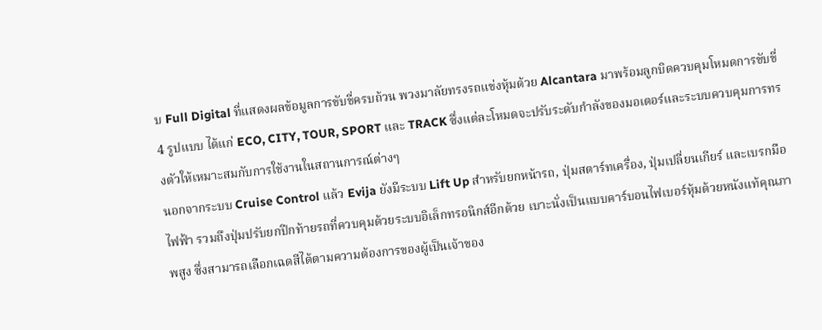บ Full Digital ที่แสดงผลข้อมูลการขับขี่ครบถ้วน พวงมาลัยทรงรถแข่งหุ้มด้วย Alcantara มาพร้อมลูกบิดควบคุมโหมดการขับขี่ 4 รูปแบบ ได้แก่ ECO, CITY, TOUR, SPORT และ TRACK ซึ่งแต่ละโหมดจะปรับระดับกำลังของมอเตอร์และระบบควบคุมการทรงตัวให้เหมาะสมกับการใช้งานในสถานการณ์ต่างๆ
นอกจากระบบ Cruise Control แล้ว Evija ยังมีระบบ Lift Up สำหรับยกหน้ารถ, ปุ่มสตาร์ทเครื่อง, ปุ่มเปลี่ยนเกียร์ และเบรกมือไฟฟ้า รวมถึงปุ่มปรับยกปีกท้ายรถที่ควบคุมด้วยระบบอิเล็กทรอนิกส์อีกด้วย เบาะนั่งเป็นแบบคาร์บอนไฟเบอร์หุ้มด้วยหนังแท้คุณภาพสูง ซึ่งสามารถเลือกเฉดสีได้ตามความต้องการของผู้เป็นเจ้าของ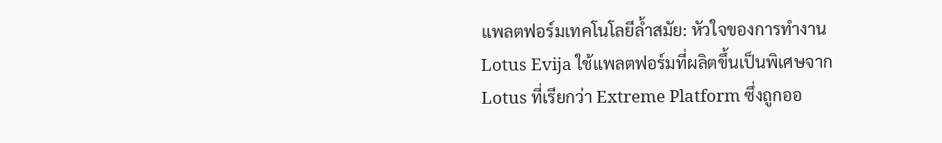แพลตฟอร์มเทคโนโลยีล้ำสมัย: หัวใจของการทำงาน
Lotus Evija ใช้แพลตฟอร์มที่ผลิตขึ้นเป็นพิเศษจาก Lotus ที่เรียกว่า Extreme Platform ซึ่งถูกออ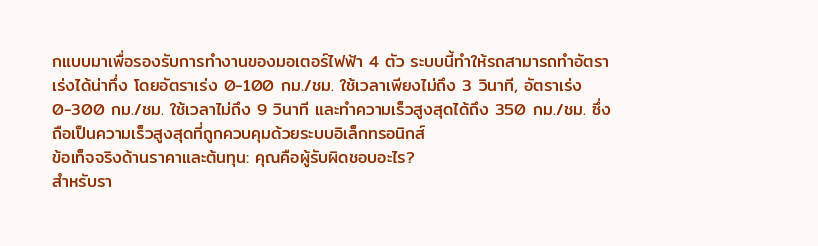กแบบมาเพื่อรองรับการทำงานของมอเตอร์ไฟฟ้า 4 ตัว ระบบนี้ทำให้รถสามารถทำอัตราเร่งได้น่าทึ่ง โดยอัตราเร่ง 0-100 กม./ชม. ใช้เวลาเพียงไม่ถึง 3 วินาที, อัตราเร่ง 0-300 กม./ชม. ใช้เวลาไม่ถึง 9 วินาที และทำความเร็วสูงสุดได้ถึง 350 กม./ชม. ซึ่งถือเป็นความเร็วสูงสุดที่ถูกควบคุมด้วยระบบอิเล็กทรอนิกส์
ข้อเท็จจริงด้านราคาและต้นทุน: คุณคือผู้รับผิดชอบอะไร?
สำหรับรา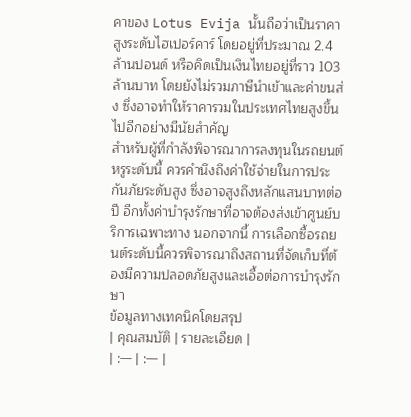คาของ Lotus Evija นั้นถือว่าเป็นราคาสูงระดับไฮเปอร์คาร์ โดยอยู่ที่ประมาณ 2.4 ล้านปอนด์ หรือคิดเป็นเงินไทยอยู่ที่ราว 103 ล้านบาท โดยยังไม่รวมภาษีนำเข้าและค่าขนส่ง ซึ่งอาจทำให้ราคารวมในประเทศไทยสูงขึ้นไปอีกอย่างมีนัยสำคัญ
สำหรับผู้ที่กำลังพิจารณาการลงทุนในรถยนต์หรูระดับนี้ ควรคำนึงถึงค่าใช้จ่ายในการประกันภัยระดับสูง ซึ่งอาจสูงถึงหลักแสนบาทต่อปี อีกทั้งค่าบำรุงรักษาที่อาจต้องส่งเข้าศูนย์บริการเฉพาะทาง นอกจากนี้ การเลือกซื้อรถยนต์ระดับนี้ควรพิจารณาถึงสถานที่จัดเก็บที่ต้องมีความปลอดภัยสูงและเอื้อต่อการบำรุงรักษา
ข้อมูลทางเทคนิคโดยสรุป
| คุณสมบัติ | รายละเอียด |
| :— | :— |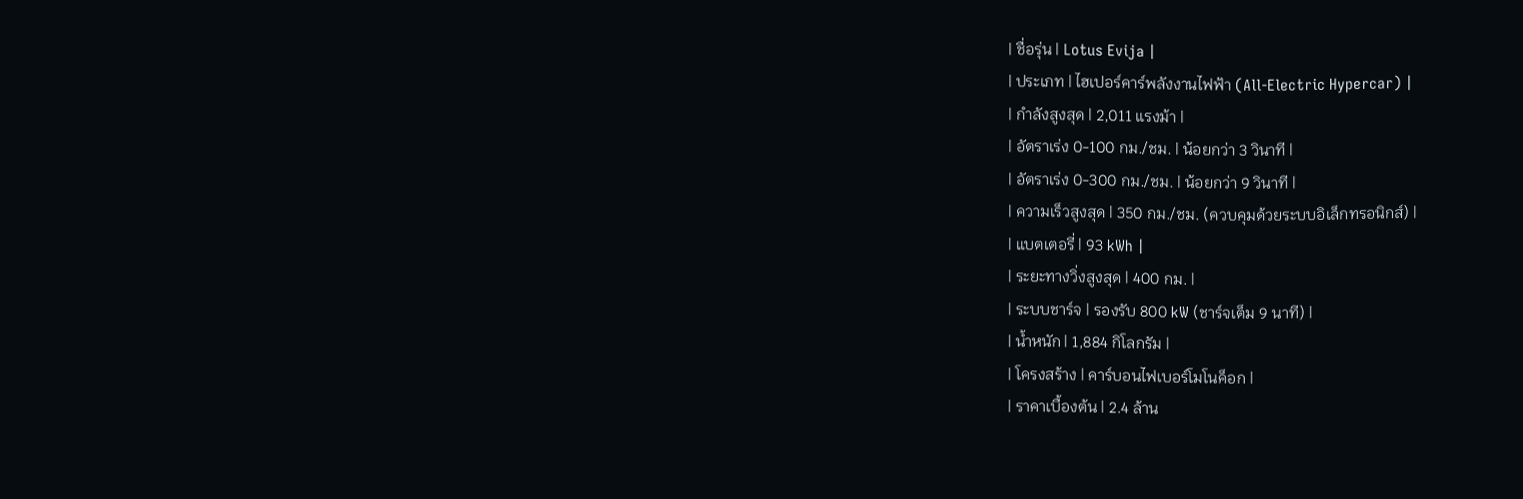| ชื่อรุ่น | Lotus Evija |
| ประเภท | ไฮเปอร์คาร์พลังงานไฟฟ้า (All-Electric Hypercar) |
| กำลังสูงสุด | 2,011 แรงม้า |
| อัตราเร่ง 0-100 กม./ชม. | น้อยกว่า 3 วินาที |
| อัตราเร่ง 0-300 กม./ชม. | น้อยกว่า 9 วินาที |
| ความเร็วสูงสุด | 350 กม./ชม. (ควบคุมด้วยระบบอิเล็กทรอนิกส์) |
| แบตเตอรี่ | 93 kWh |
| ระยะทางวิ่งสูงสุด | 400 กม. |
| ระบบชาร์จ | รองรับ 800 kW (ชาร์จเต็ม 9 นาที) |
| น้ำหนัก | 1,884 กิโลกรัม |
| โครงสร้าง | คาร์บอนไฟเบอร์โมโนค็อก |
| ราคาเบื้องต้น | 2.4 ล้าน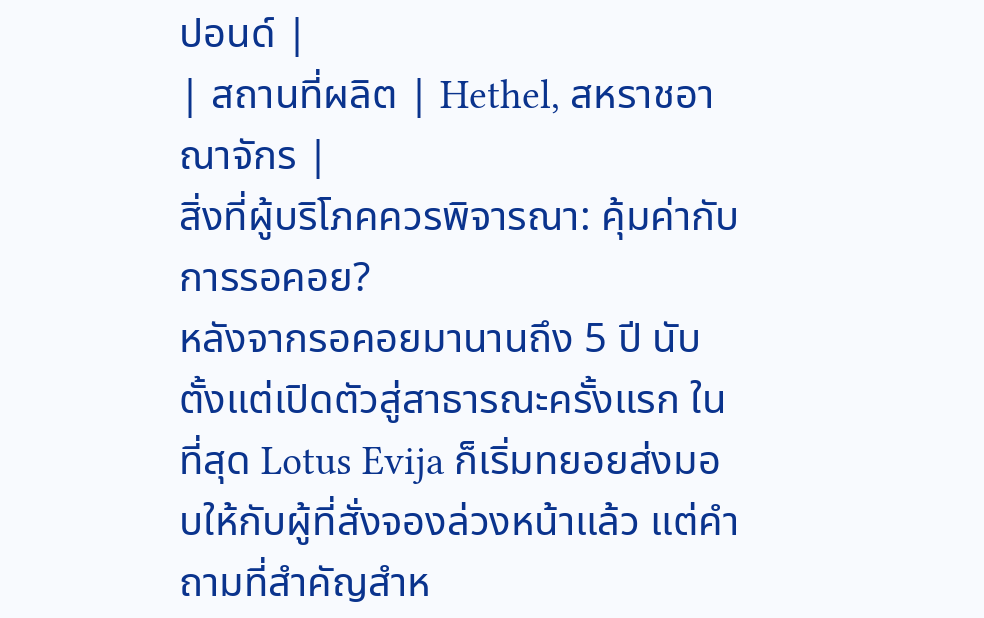ปอนด์ |
| สถานที่ผลิต | Hethel, สหราชอาณาจักร |
สิ่งที่ผู้บริโภคควรพิจารณา: คุ้มค่ากับการรอคอย?
หลังจากรอคอยมานานถึง 5 ปี นับตั้งแต่เปิดตัวสู่สาธารณะครั้งแรก ในที่สุด Lotus Evija ก็เริ่มทยอยส่งมอบให้กับผู้ที่สั่งจองล่วงหน้าแล้ว แต่คำถามที่สำคัญสำห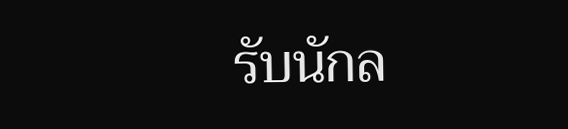รับนักล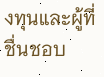งทุนและผู้ที่ชื่นชอบ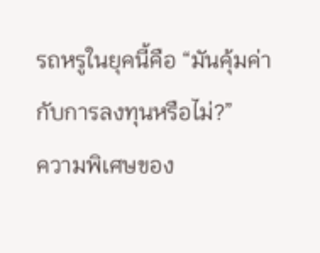รถหรูในยุคนี้คือ “มันคุ้มค่ากับการลงทุนหรือไม่?”
ความพิเศษของ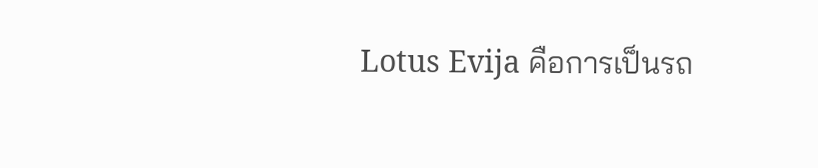Lotus Evija คือการเป็นรถ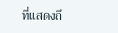ที่แสดงถึ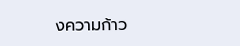งความก้าว